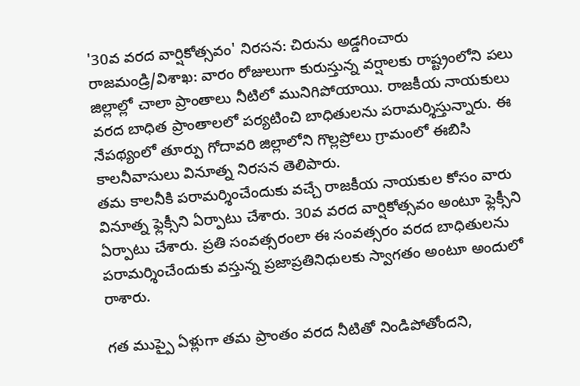'30వ వరద వార్షికోత్సవం' నిరసన: చిరును అడ్డగించారు
రాజమండ్రి/విశాఖ: వారం రోజులుగా కురుస్తున్న వర్షాలకు రాష్ట్రంలోని పలు జిల్లాల్లో చాలా ప్రాంతాలు నీటిలో మునిగిపోయాయి. రాజకీయ నాయకులు వరద బాధిత ప్రాంతాలలో పర్యటించి బాధితులను పరామర్శిస్తున్నారు. ఈ నేపథ్యంలో తూర్పు గోదావరి జిల్లాలోని గొల్లప్రోలు గ్రామంలో ఈబిసి కాలనీవాసులు వినూత్న నిరసన తెలిపారు.
తమ కాలనీకి పరామర్శించేందుకు వచ్చే రాజకీయ నాయకుల కోసం వారు వినూత్న ఫ్లెక్సీని ఏర్పాటు చేశారు. 30వ వరద వార్షికోత్సవం అంటూ ఫ్లెక్సీని ఏర్పాటు చేశారు. ప్రతి సంవత్సరంలా ఈ సంవత్సరం వరద బాధితులను పరామర్శించేందుకు వస్తున్న ప్రజాప్రతినిధులకు స్వాగతం అంటూ అందులో రాశారు.

గత ముప్పై ఏళ్లుగా తమ ప్రాంతం వరద నీటితో నిండిపోతోందని,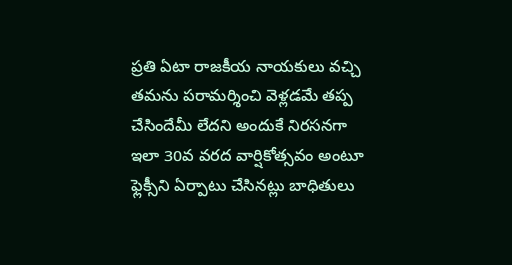ప్రతి ఏటా రాజకీయ నాయకులు వచ్చి తమను పరామర్శించి వెళ్లడమే తప్ప చేసిందేమీ లేదని అందుకే నిరసనగా ఇలా 30వ వరద వార్షికోత్సవం అంటూ ఫ్లెక్సీని ఏర్పాటు చేసినట్లు బాధితులు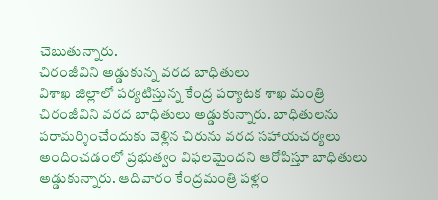చెబుతున్నారు.
చిరంజీవిని అడ్డుకున్న వరద బాధితులు
విశాఖ జిల్లాలో పర్యటిస్తున్న కేంద్ర పర్యాటక శాఖ మంత్రి చిరంజీవిని వరద బాధితులు అడ్డుకున్నారు. బాధితులను పరామర్శించేందుకు వెళ్లిన చిరును వరద సహాయచర్యలు అందించడంలో ప్రభుత్వం విఫలమైందని ఆరోపిస్తూ బాధితులు అడ్డుకున్నారు. ఆదివారం కేంద్రమంత్రి పళ్లం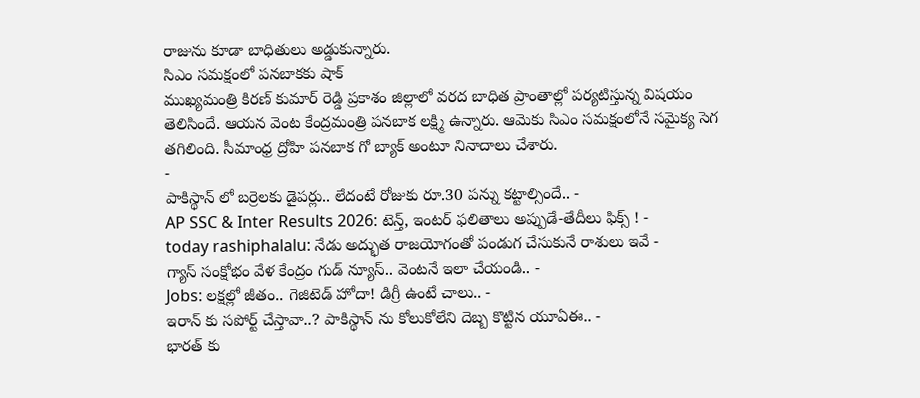రాజును కూడా బాధితులు అడ్డుకున్నారు.
సిఎం సమక్షంలో పనబాకకు షాక్
ముఖ్యమంత్రి కిరణ్ కుమార్ రెడ్డి ప్రకాశం జిల్లాలో వరద బాధిత ప్రాంతాల్లో పర్యటిస్తున్న విషయం తెలిసిందే. ఆయన వెంట కేంద్రమంత్రి పనబాక లక్ష్మి ఉన్నారు. ఆమెకు సిఎం సమక్షంలోనే సమైక్య సెగ తగిలింది. సీమాంధ్ర ద్రోహి పనబాక గో బ్యాక్ అంటూ నినాదాలు చేశారు.
-
పాకిస్థాన్ లో బర్రెలకు డైపర్లు.. లేదంటే రోజుకు రూ.30 పన్ను కట్టాల్సిందే.. -
AP SSC & Inter Results 2026: టెన్త్, ఇంటర్ ఫలితాలు అప్పుడే-తేదీలు ఫిక్స్ ! -
today rashiphalalu: నేడు అద్భుత రాజయోగంతో పండుగ చేసుకునే రాశులు ఇవే -
గ్యాస్ సంక్షోభం వేళ కేంద్రం గుడ్ న్యూస్.. వెంటనే ఇలా చేయండి.. -
Jobs: లక్షల్లో జీతం.. గెజిటెడ్ హోదా! డిగ్రీ ఉంటే చాలు.. -
ఇరాన్ కు సపోర్ట్ చేస్తావా..? పాకిస్థాన్ ను కోలుకోలేని దెబ్బ కొట్టిన యూఏఈ.. -
భారత్ కు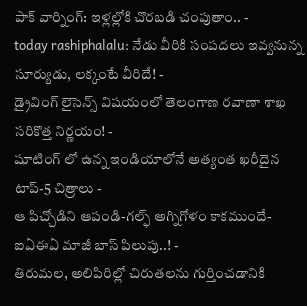పాక్ వార్నింగ్: ఇళ్లల్లోకి చొరబడి చంపుతాం.. -
today rashiphalalu: నేడు వీరికి సంపదలు ఇవ్వనున్న సూర్యుడు, లక్కంటే వీరిదే! -
డ్రైవింగ్ లైసెన్స్ విషయంలో తెలంగాణ రవాణా శాఖ సరికొత్త నిర్ణయం! -
షూటింగ్ లో ఉన్న ఇండియాలోనే అత్యంత ఖరీదైన టాప్-5 చిత్రాలు -
ఆ పిచ్చోడిని ఆపండి-గల్ఫ్ అగ్నిగోళం కాకముందే-ఐఏఈఏ మాజీ బాస్ పిలుపు..! -
తిరుమల, అలిపిరిల్లో చిరుతలను గుర్తించడానికి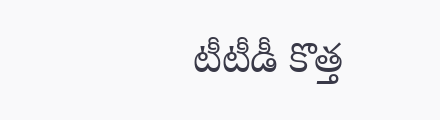టీటీడీ కొత్త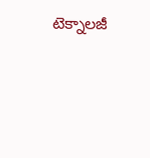టెక్నాలజీ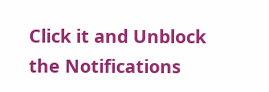Click it and Unblock the Notifications